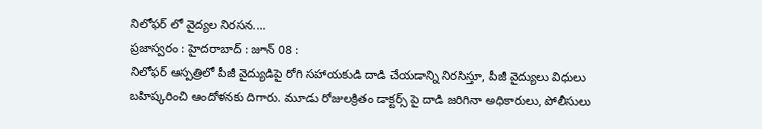నిలోఫర్ లో వైద్యల నిరసన....
ప్రజాస్వరం : హైదరాబాద్ : జూన్ 08 :
నిలోఫర్ ఆస్పత్రిలో పీజీ వైద్యుడిపై రోగి సహాయకుడి దాడి చేయడాన్ని నిరసిస్తూ, పీజీ వైద్యులు విధులు బహిష్కరించి ఆందోళనకు దిగారు. మూడు రోజులక్రితం డాక్టర్స్ పై దాడి జరిగినా అధికారులు, పోలీసులు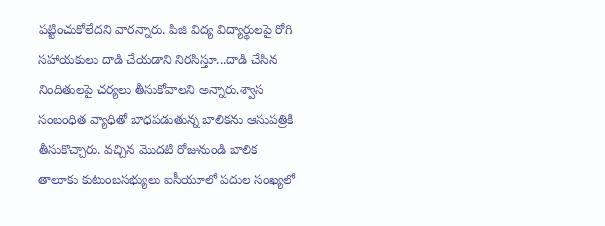పట్టించుకోలేదని వారన్నారు. పిజి విద్య విద్యార్థులపై రోగి సహాయకులు దాడి చేయడాని నిరసిస్తూ...దాడి చేసిన నిందితులపై చర్యలు తీసుకోవాలని అన్నారు.శ్వాస సంబంధిత వ్యాధితో బాధపడుతున్న బాలికను ఆసుపత్రికి తీసుకొచ్చారు. వచ్చిన మొదటి రోజునుండి బాలిక తాలూకు కుటుంబసభ్యులు ఐసీయూలో పదుల సంఖ్యలో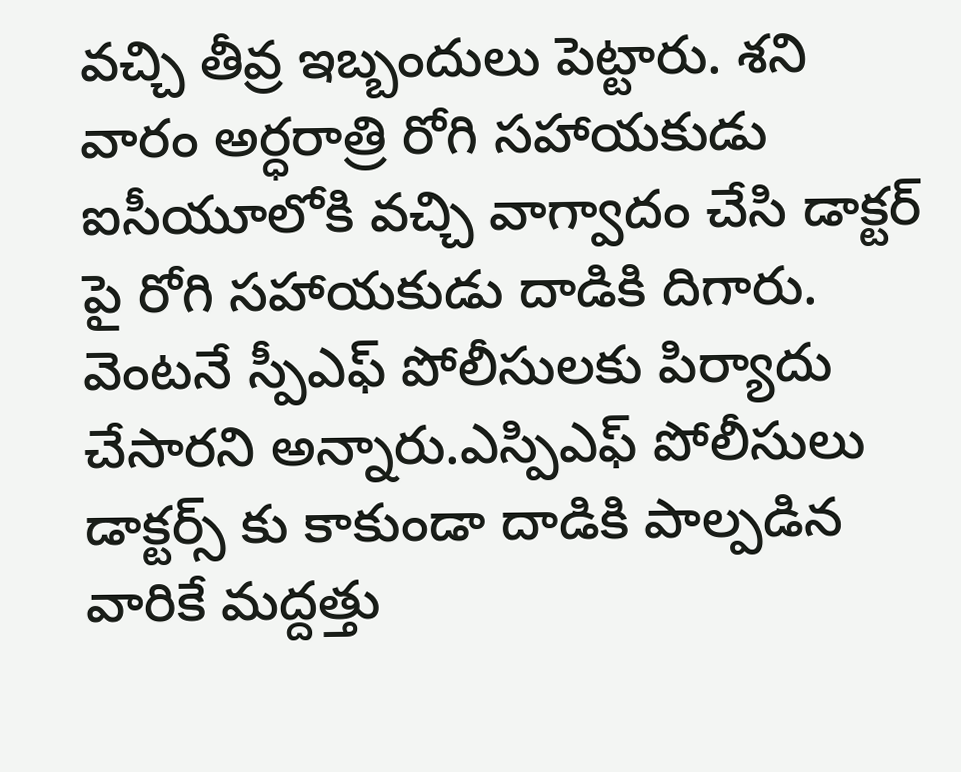వచ్చి తీవ్ర ఇబ్బందులు పెట్టారు. శని వారం అర్ధరాత్రి రోగి సహాయకుడు ఐసీయూలోకి వచ్చి వాగ్వాదం చేసి డాక్టర్ పై రోగి సహాయకుడు దాడికి దిగారు. వెంటనే స్పీఎఫ్ పోలీసులకు పిర్యాదు చేసారని అన్నారు.ఎస్పిఎఫ్ పోలీసులు డాక్టర్స్ కు కాకుండా దాడికి పాల్పడిన వారికే మద్దత్తు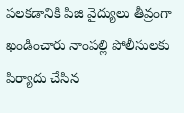పలకడానికి పిజి వైద్యులు తీవ్రంగా ఖండించారు నాంపల్లి పోలీసులకు పిర్యాదు చేసిన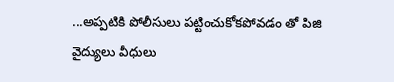...అప్పటికి పోలీసులు పట్టించుకోకపోవడం తో పిజి వైద్యులు వీధులు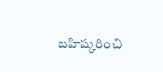బహిష్కరించి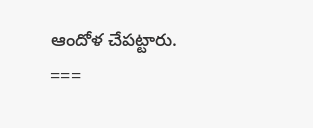ఆందోళ చేపట్టారు.
===